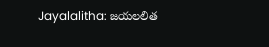Jayalalitha: జయలలిత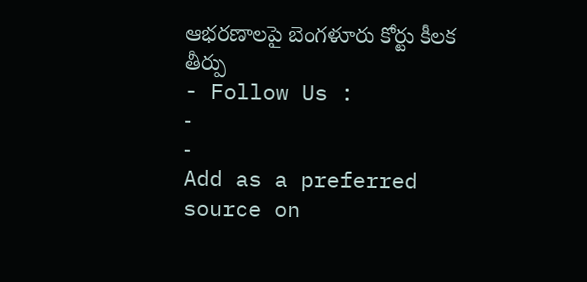ఆభరణాలపై బెంగళూరు కోర్టు కీలక తీర్పు
- Follow Us :
-
-
Add as a preferred
source on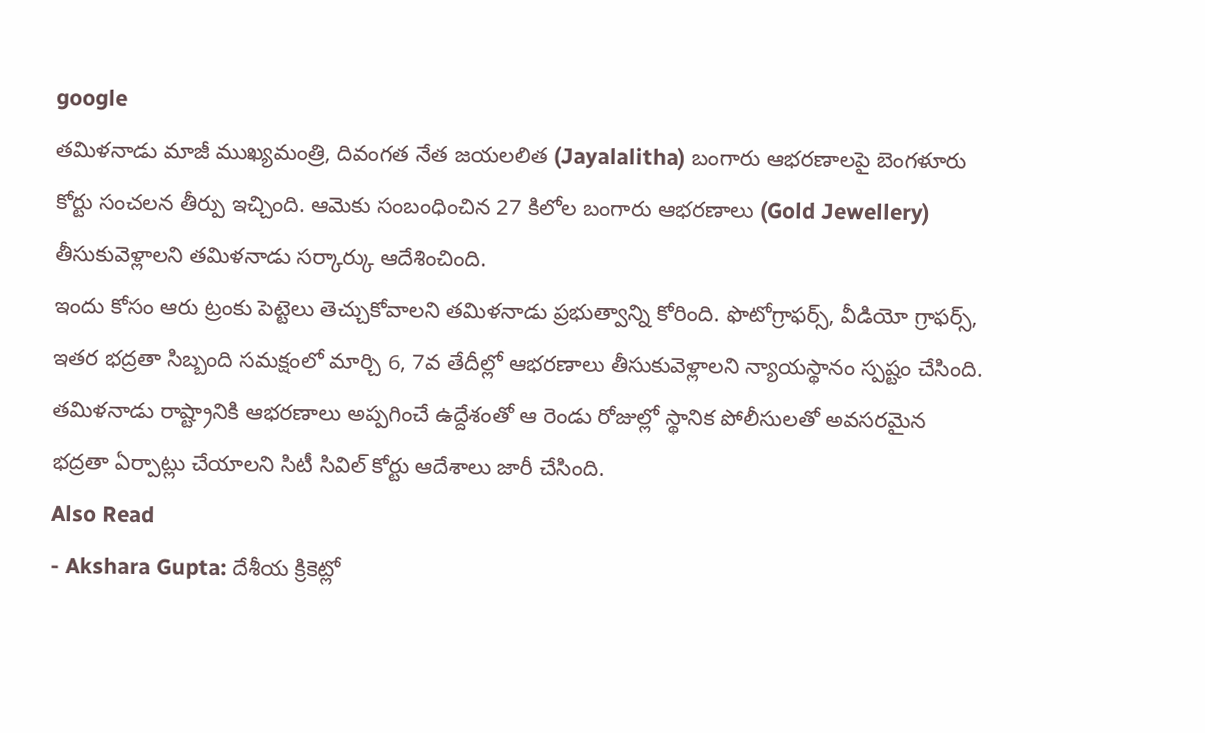google
తమిళనాడు మాజీ ముఖ్యమంత్రి, దివంగత నేత జయలలిత (Jayalalitha) బంగారు ఆభరణాలపై బెంగళూరు కోర్టు సంచలన తీర్పు ఇచ్చింది. ఆమెకు సంబంధించిన 27 కిలోల బంగారు ఆభరణాలు (Gold Jewellery) తీసుకువెళ్లాలని తమిళనాడు సర్కార్కు ఆదేశించింది.
ఇందు కోసం ఆరు ట్రంకు పెట్టెలు తెచ్చుకోవాలని తమిళనాడు ప్రభుత్వాన్ని కోరింది. ఫొటోగ్రాఫర్స్, వీడియో గ్రాఫర్స్, ఇతర భద్రతా సిబ్బంది సమక్షంలో మార్చి 6, 7వ తేదీల్లో ఆభరణాలు తీసుకువెళ్లాలని న్యాయస్థానం స్పష్టం చేసింది. తమిళనాడు రాష్ట్రానికి ఆభరణాలు అప్పగించే ఉద్దేశంతో ఆ రెండు రోజుల్లో స్థానిక పోలీసులతో అవసరమైన భద్రతా ఏర్పాట్లు చేయాలని సిటీ సివిల్ కోర్టు ఆదేశాలు జారీ చేసింది.
Also Read
- Akshara Gupta: దేశీయ క్రికెట్లో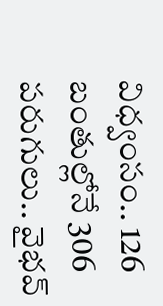విధ్వంసం.. 126 బంతుల్లోనే 306 పరుగులు.. వైభవ్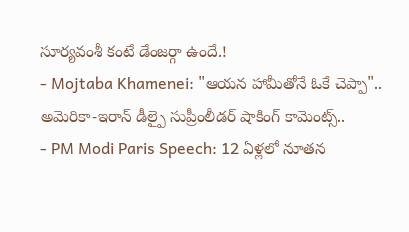సూర్యవంశీ కంటే డేంజర్గా ఉందే.!
- Mojtaba Khamenei: "ఆయన హామీతోనే ఓకే చెప్పా".. అమెరికా-ఇరాన్ డీల్పై సుప్రీంలీడర్ షాకింగ్ కామెంట్స్..
- PM Modi Paris Speech: 12 ఏళ్లలో నూతన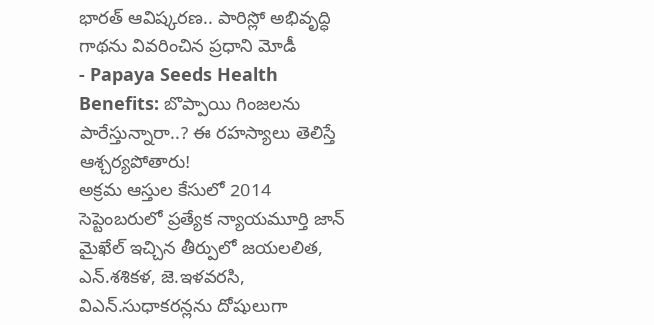భారత్ ఆవిష్కరణ.. పారిస్లో అభివృద్ధి గాథను వివరించిన ప్రధాని మోడీ
- Papaya Seeds Health Benefits: బొప్పాయి గింజలను పారేస్తున్నారా..? ఈ రహస్యాలు తెలిస్తే ఆశ్చర్యపోతారు!
అక్రమ ఆస్తుల కేసులో 2014 సెప్టెంబరులో ప్రత్యేక న్యాయమూర్తి జాన్ మైఖేల్ ఇచ్చిన తీర్పులో జయలలిత, ఎన్.శశికళ, జె.ఇళవరసి, విఎన్.సుధాకరన్లను దోషులుగా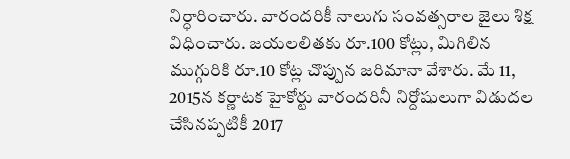నిర్ధారించారు. వారందరికీ నాలుగు సంవత్సరాల జైలు శిక్ష విధించారు. జయలలితకు రూ.100 కోట్లు, మిగిలిన ముగ్గురికి రూ.10 కోట్ల చొప్పున జరిమానా వేశారు. మే 11, 2015న కర్ణాటక హైకోర్టు వారందరినీ నిర్దోషులుగా విడుదల చేసినప్పటికీ 2017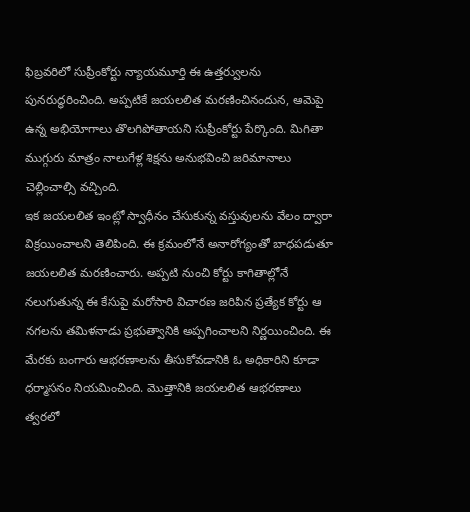ఫిబ్రవరిలో సుప్రీంకోర్టు న్యాయమూర్తి ఈ ఉత్తర్వులను పునరుద్ధరించింది. అప్పటికే జయలలిత మరణించినందున, ఆమెపై ఉన్న అభియోగాలు తొలగిపోతాయని సుప్రీంకోర్టు పేర్కొంది. మిగితా ముగ్గురు మాత్రం నాలుగేళ్ల శిక్షను అనుభవించి జరిమానాలు చెల్లించాల్సి వచ్చింది.
ఇక జయలలిత ఇంట్లో స్వాధీనం చేసుకున్న వస్తువులను వేలం ద్వారా విక్రయించాలని తెలిపింది. ఈ క్రమంలోనే అనారోగ్యంతో బాధపడుతూ జయలలిత మరణించారు. అప్పటి నుంచి కోర్టు కాగితాల్లోనే నలుగుతున్న ఈ కేసుపై మరోసారి విచారణ జరిపిన ప్రత్యేక కోర్టు ఆ నగలను తమిళనాడు ప్రభుత్వానికి అప్పగించాలని నిర్ణయించింది. ఈ మేరకు బంగారు ఆభరణాలను తీసుకోవడానికి ఓ అధికారిని కూడా ధర్మాసనం నియమించింది. మొత్తానికి జయలలిత ఆభరణాలు త్వరలో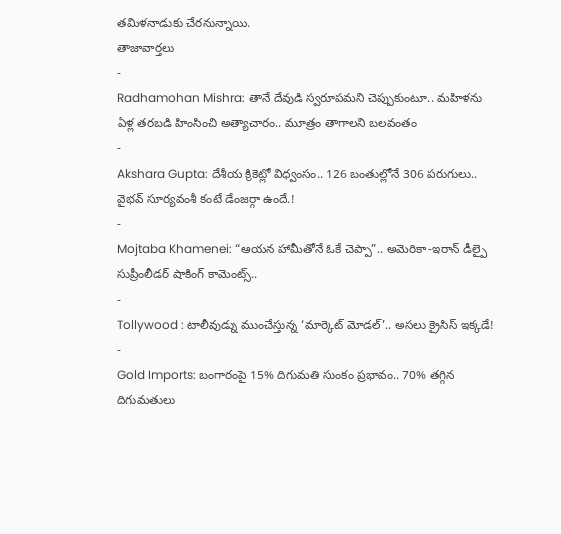తమిళనాడుకు చేరనున్నాయి.
తాజావార్తలు
-
Radhamohan Mishra: తానే దేవుడి స్వరూపమని చెప్పుకుంటూ.. మహిళను ఏళ్ల తరబడి హింసించి అత్యాచారం.. మూత్రం తాగాలని బలవంతం
-
Akshara Gupta: దేశీయ క్రికెట్లో విధ్వంసం.. 126 బంతుల్లోనే 306 పరుగులు.. వైభవ్ సూర్యవంశీ కంటే డేంజర్గా ఉందే.!
-
Mojtaba Khamenei: “ఆయన హామీతోనే ఓకే చెప్పా”.. అమెరికా-ఇరాన్ డీల్పై సుప్రీంలీడర్ షాకింగ్ కామెంట్స్..
-
Tollywood : టాలీవుడ్ను ముంచేస్తున్న ‘మార్కెట్ మోడల్’.. అసలు క్రైసిస్ ఇక్కడే!
-
Gold Imports: బంగారంపై 15% దిగుమతి సుంకం ప్రభావం.. 70% తగ్గిన దిగుమతులు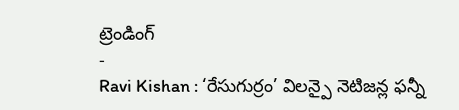ట్రెండింగ్
-
Ravi Kishan : ‘రేసుగుర్రం’ విలన్పై నెటిజన్ల ఫన్నీ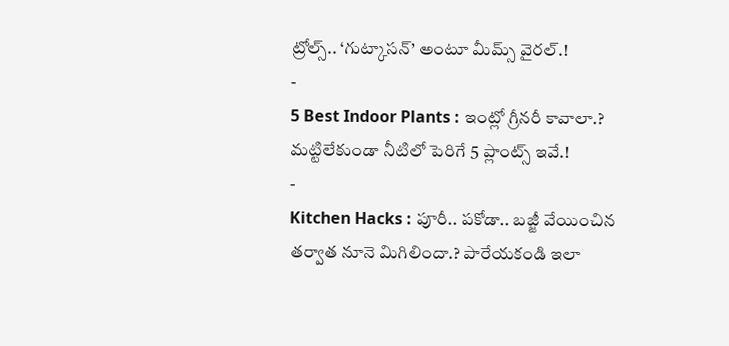ట్రోల్స్.. ‘గుట్కాసన్’ అంటూ మీమ్స్ వైరల్.!
-
5 Best Indoor Plants : ఇంట్లో గ్రీనరీ కావాలా.? మట్టిలేకుండా నీటిలో పెరిగే 5 ప్లాంట్స్ ఇవే.!
-
Kitchen Hacks : పూరీ.. పకోడా.. బజ్జీ వేయించిన తర్వాత నూనె మిగిలిందా.? పారేయకండి ఇలా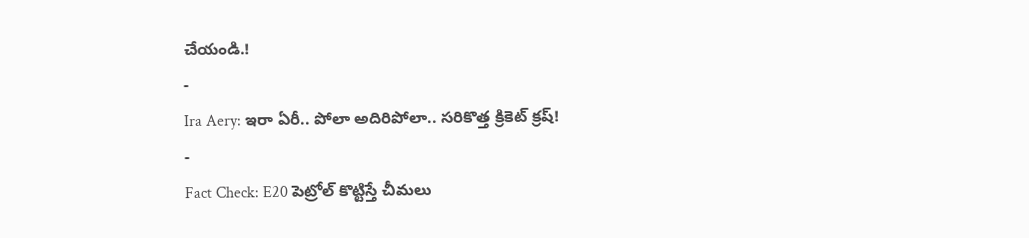చేయండి.!
-
Ira Aery: ఇరా ఏరీ.. పోలా అదిరిపోలా.. సరికొత్త క్రికెట్ క్రష్!
-
Fact Check: E20 పెట్రోల్ కొట్టిస్తే చీమలు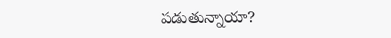పడుతున్నాయా?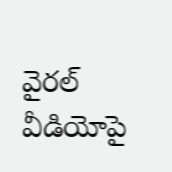వైరల్ వీడియోపై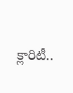క్లారిటీ..